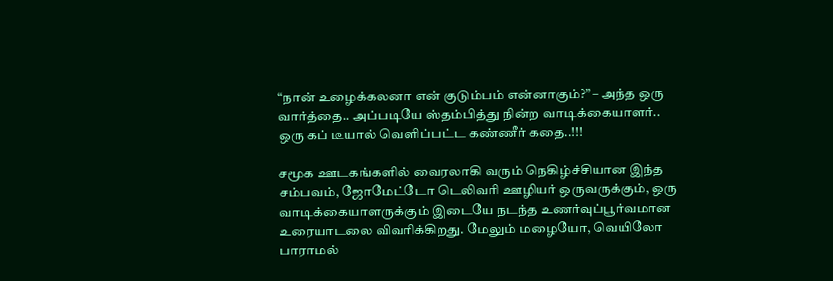“நான் உழைக்கலனா என் குடும்பம் என்னாகும்?” – அந்த ஒரு வார்த்தை.. அப்படியே ஸ்தம்பித்து நின்ற வாடிக்கையாளர்.. ஒரு கப் டீயால் வெளிப்பட்ட கண்ணீர் கதை..!!!

சமூக ஊடகங்களில் வைரலாகி வரும் நெகிழ்ச்சியான இந்த சம்பவம், ஜோமேட்டோ டெலிவரி ஊழியர் ஒருவருக்கும், ஒரு வாடிக்கையாளருக்கும் இடையே நடந்த உணர்வுப்பூர்வமான உரையாடலை விவரிக்கிறது. மேலும் மழையோ, வெயிலோ பாராமல்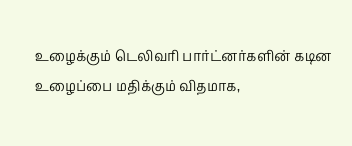உழைக்கும் டெலிவரி பார்ட்னர்களின் கடின உழைப்பை மதிக்கும் விதமாக,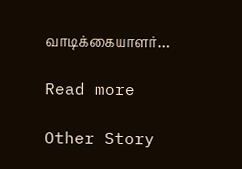வாடிக்கையாளர்…

Read more

Other Story